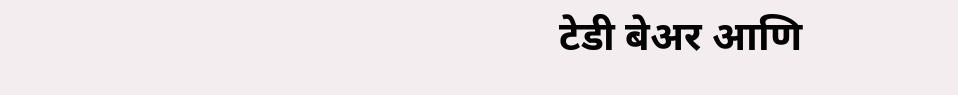टेडी बेअर आणि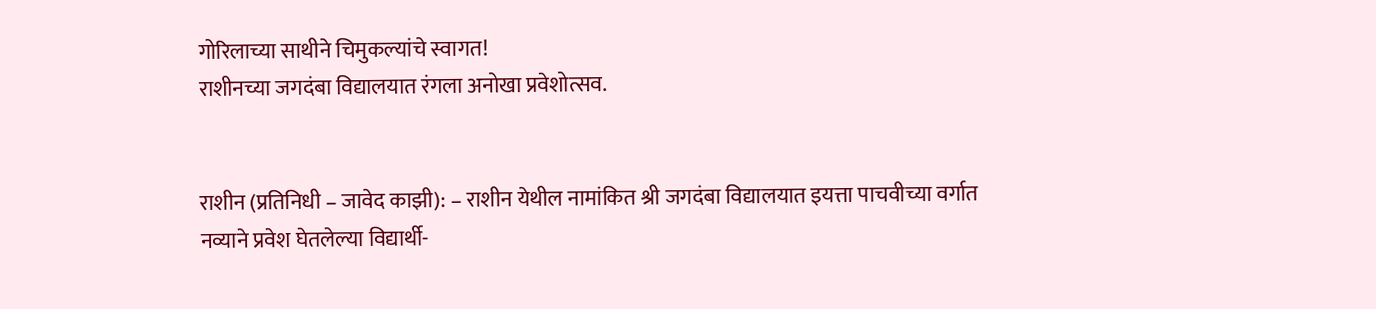गोरिलाच्या साथीने चिमुकल्यांचे स्वागत!
राशीनच्या जगदंबा विद्यालयात रंगला अनोखा प्रवेशोत्सव.


राशीन (प्रतिनिधी – जावेद काझी): – राशीन येथील नामांकित श्री जगदंबा विद्यालयात इयत्ता पाचवीच्या वर्गात नव्याने प्रवेश घेतलेल्या विद्यार्थी-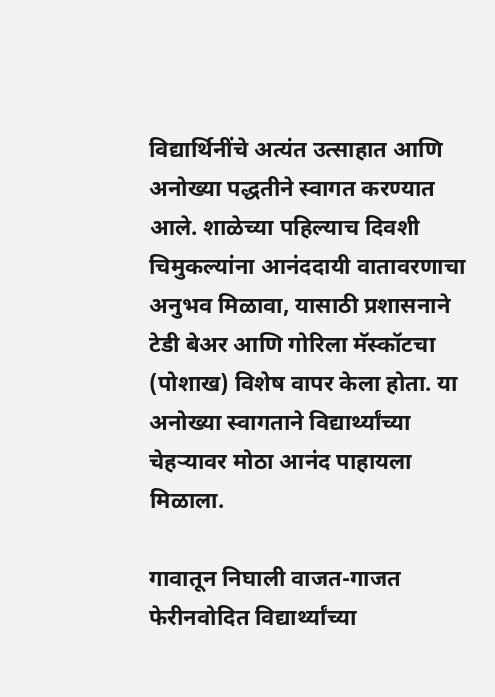विद्यार्थिनींचे अत्यंत उत्साहात आणि अनोख्या पद्धतीने स्वागत करण्यात आले. शाळेच्या पहिल्याच दिवशी चिमुकल्यांना आनंददायी वातावरणाचा अनुभव मिळावा, यासाठी प्रशासनाने टेडी बेअर आणि गोरिला मॅस्कॉटचा (पोशाख) विशेष वापर केला होता. या अनोख्या स्वागताने विद्यार्थ्यांच्या चेहऱ्यावर मोठा आनंद पाहायला मिळाला.

गावातून निघाली वाजत-गाजत फेरीनवोदित विद्यार्थ्यांच्या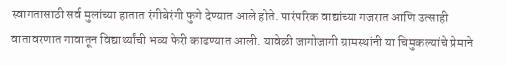स्वागतासाठी सर्व मुलांच्या हातात रंगीबेरंगी फुगे देण्यात आले होते. पारंपरिक वाद्यांच्या गजरात आणि उत्साही वातावरणात गावातून विद्यार्थ्यांची भव्य फेरी काढण्यात आली. यावेळी जागोजागी ग्रामस्थांनी या चिमुकल्यांचे प्रेमाने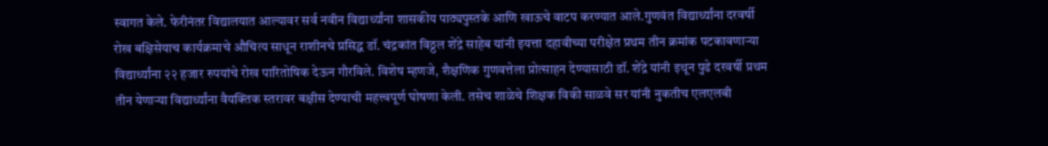स्वागत केले. फेरीनंतर विद्यालयात आल्यावर सर्व नवीन विद्यार्थ्यांना शासकीय पाठ्यपुस्तके आणि खाऊचे वाटप करण्यात आले.गुणवंत विद्यार्थ्यांना दरवर्षी रोख बक्षिसेयाच कार्यक्रमाचे औचित्य साधून राशीनचे प्रसिद्ध डॉ. चंद्रकांत विठ्ठल शेंद्रे साहेब यांनी इयत्ता दहावीच्या परीक्षेत प्रथम तीन क्रमांक पटकावणाऱ्या विद्यार्थ्यांना २२ हजार रुपयांचे रोख पारितोषिक देऊन गौरविले. विशेष म्हणजे, शैक्षणिक गुणवत्तेला प्रोत्साहन देण्यासाठी डॉ. शेंद्रे यांनी इथून पुढे दरवर्षी प्रथम तीन येणाऱ्या विद्यार्थ्यांना वैयक्तिक स्तरावर बक्षीस देण्याची महत्त्वपूर्ण घोषणा केली. तसेच शाळेचे शिक्षक विकी साळवे सर यांनी नुकतीच एलएलबी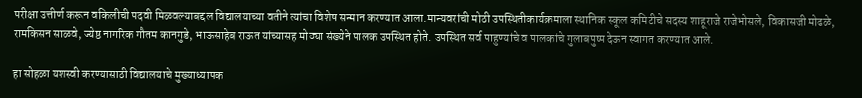परीक्षा उत्तीर्ण करून वकिलीची पदवी मिळवल्याबद्दल विद्यालयाच्या वतीने त्यांचा विशेष सन्मान करण्यात आला.मान्यवरांची मोठी उपस्थितीकार्यक्रमाला स्थानिक स्कूल कमिटीचे सदस्य शाहूराजे राजेभोसले, विकासजी मोढळे, रामकिसन साळवे, ज्येष्ठ नागरिक गौतम कानगुडे, भाऊसाहेब राऊत यांच्यासह मोठ्या संख्येने पालक उपस्थित होते. उपस्थित सर्व पाहुण्यांचे व पालकांचे गुलाबपुष्प देऊन स्वागत करण्यात आले.

हा सोहळा यशस्वी करण्यासाठी विद्यालयाचे मुख्याध्यापक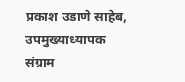प्रकाश उडाणे साहेब, उपमुख्याध्यापक संग्राम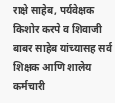राक्षे साहेब, पर्यवेक्षक किशोर करपे व शिवाजी बाबर साहेब यांच्यासह सर्व शिक्षक आणि शालेय कर्मचारी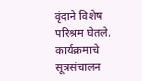वृंदाने विशेष परिश्रम घेतले. कार्यक्रमाचे सूत्रसंचालन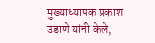मुख्याध्यापक प्रकाश उडाणे यांनी केले,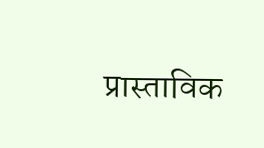प्रास्ताविक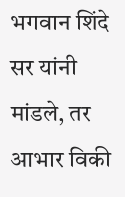भगवान शिंदे सर यांनी मांडले, तर आभार विकी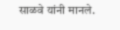साळवे यांनी मानले.